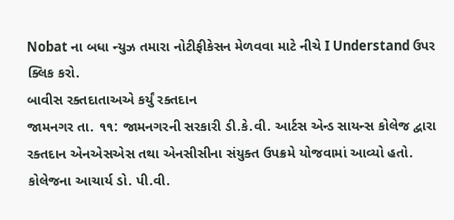Nobat ના બધા ન્યુઝ તમારા નોટીફીકેસન મેળવવા માટે નીચે I Understand ઉપર ક્લિક કરો.
બાવીસ રક્તદાતાઅએ કર્યું રક્તદાન
જામનગર તા. ૧૧: જામનગરની સરકારી ડી.કે.વી. આર્ટસ એન્ડ સાયન્સ કોલેજ દ્વારા રક્તદાન એનએસએસ તથા એનસીસીના સંયુક્ત ઉપક્રમે યોજવામાં આવ્યો હતો. કોલેજના આચાર્ય ડો. પી.વી.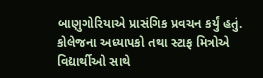બાણુગોરિયાએ પ્રાસંગિક પ્રવચન કર્યું હતું. કોલેજના અધ્યાપકો તથા સ્ટાફ મિત્રોએ વિદ્યાર્થીઓ સાથે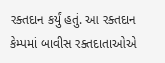રક્તદાન કર્યું હતું. આ રક્તદાન કેમ્પમાં બાવીસ રક્તદાતાઓએ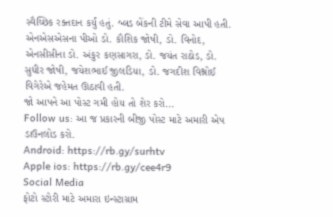સ્વૈચ્છિક રક્તદાન કર્યું હતું. બ્લડ બેંકની ટીમે સેવા આપી હતી. એનએસએસના પીઓ ડો. કૌશિક જોષી, ડો. વિનોદ, એનસીસીના ડો. અંકુર કણસાગરા, ડો. જયંત રાઠોડ, ડો. સુધીર જોષી, જયેશભાઈ જીલડિયા, ડો. જગદીશ વિશ્નોઈ વિગેરેએ જહેમત ઊઠાવી હતી.
જો આપને આ પોસ્ટ ગમી હોય તો શેર કરો...
Follow us: આ જ પ્રકારની બીજી પોસ્ટ માટે અમારી એપ ડાઉનલોડ કરો.
Android: https://rb.gy/surhtv
Apple ios: https://rb.gy/cee4r9
Social Media
ફોટો સ્ટોરી માટે અમારા ઇન્સ્ટાગ્રામ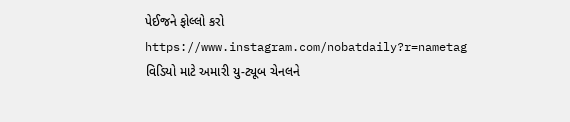પેઈજને ફોલ્લો કરો
https://www.instagram.com/nobatdaily?r=nametag
વિડિયો માટે અમારી યુ-ટ્યૂબ ચેનલને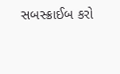સબસ્ક્રાઈબ કરો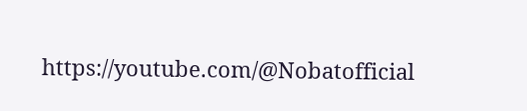https://youtube.com/@Nobatofficial